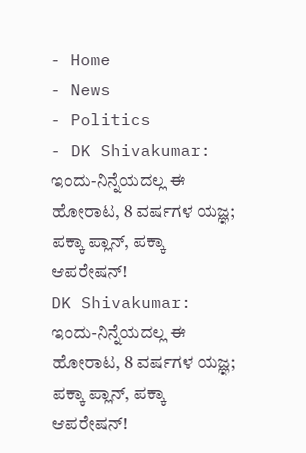- Home
- News
- Politics
- DK Shivakumar: ಇಂದು-ನಿನ್ನೆಯದಲ್ಲ ಈ ಹೋರಾಟ, 8 ವರ್ಷಗಳ ಯಜ್ಞ; ಪಕ್ಕಾ ಪ್ಲಾನ್, ಪಕ್ಕಾ ಆಪರೇಷನ್!
DK Shivakumar: ಇಂದು-ನಿನ್ನೆಯದಲ್ಲ ಈ ಹೋರಾಟ, 8 ವರ್ಷಗಳ ಯಜ್ಞ; ಪಕ್ಕಾ ಪ್ಲಾನ್, ಪಕ್ಕಾ ಆಪರೇಷನ್!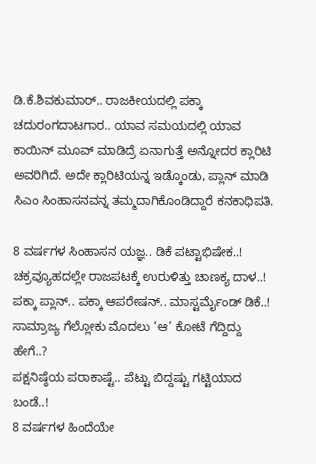ಡಿ.ಕೆ.ಶಿವಕುಮಾರ್.. ರಾಜಕೀಯದಲ್ಲಿ ಪಕ್ಕಾ ಚದುರಂಗದಾಟಗಾರ.. ಯಾವ ಸಮಯದಲ್ಲಿ ಯಾವ ಕಾಯಿನ್ ಮೂವ್ ಮಾಡಿದ್ರೆ ಏನಾಗುತ್ತೆ ಅನ್ನೋದರ ಕ್ಲಾರಿಟಿ ಅವರಿಗಿದೆ. ಅದೇ ಕ್ಲಾರಿಟಿಯನ್ನ ಇಡ್ಕೊಂಡು, ಪ್ಲಾನ್ ಮಾಡಿ ಸಿಎಂ ಸಿಂಹಾಸನವನ್ನ ತಮ್ಮದಾಗಿಕೊಂಡಿದ್ದಾರೆ ಕನಕಾಧಿಪತಿ.

8 ವರ್ಷಗಳ ಸಿಂಹಾಸನ ಯಜ್ಞ.. ಡಿಕೆ ಪಟ್ಟಾಭಿಷೇಕ..!
ಚಕ್ರವ್ಯೂಹದಲ್ಲೇ ರಾಜಪಟಕ್ಕೆ ಉರುಳಿತ್ತು ಚಾಣಕ್ಯ ದಾಳ..!
ಪಕ್ಕಾ ಪ್ಲಾನ್.. ಪಕ್ಕಾ ಆಪರೇಷನ್.. ಮಾಸ್ಟರ್ಮೈಂಡ್ ಡಿಕೆ..!
ಸಾಮ್ರಾಜ್ಯ ಗೆಲ್ಲೋಕು ಮೊದಲು ‘ಆ’ ಕೋಟೆ ಗೆದ್ದಿದ್ದು ಹೇಗೆ..?
ಪಕ್ಷನಿಷ್ಠೆಯ ಪರಾಕಾಷ್ಟೆ.. ಪೆಟ್ಟು ಬಿದ್ದಷ್ಟು ಗಟ್ಟಿಯಾದ ಬಂಡೆ..!
8 ವರ್ಷಗಳ ಹಿಂದೆಯೇ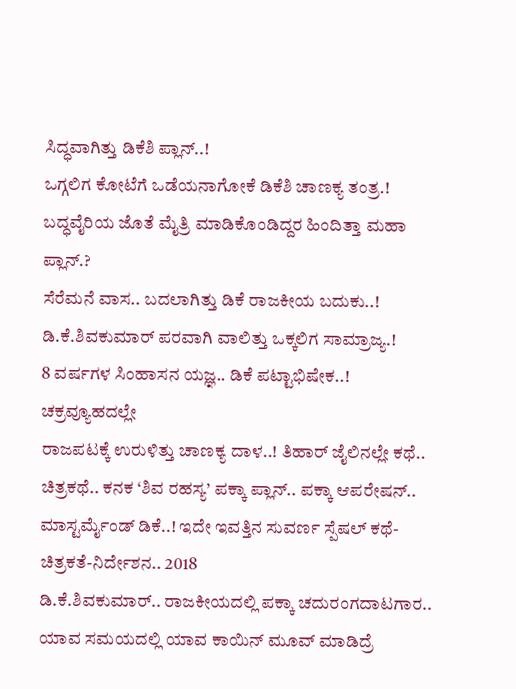ಸಿದ್ಧವಾಗಿತ್ತು ಡಿಕೆಶಿ ಪ್ಲಾನ್..!
ಒಗ್ಗಲಿಗ ಕೋಟೆಗೆ ಒಡೆಯನಾಗೋಕೆ ಡಿಕೆಶಿ ಚಾಣಕ್ಯ ತಂತ್ರ.!
ಬದ್ಧವೈರಿಯ ಜೊತೆ ಮೈತ್ರಿ ಮಾಡಿಕೊಂಡಿದ್ದರ ಹಿಂದಿತ್ತಾ ಮಹಾ ಪ್ಲಾನ್.?
ಸೆರೆಮನೆ ವಾಸ.. ಬದಲಾಗಿತ್ತು ಡಿಕೆ ರಾಜಕೀಯ ಬದುಕು..!
ಡಿ.ಕೆ.ಶಿವಕುಮಾರ್ ಪರವಾಗಿ ವಾಲಿತ್ತು ಒಕ್ಕಲಿಗ ಸಾಮ್ರಾಜ್ಯ.!
8 ವರ್ಷಗಳ ಸಿಂಹಾಸನ ಯಜ್ಞ.. ಡಿಕೆ ಪಟ್ಟಾಭಿಷೇಕ..! ಚಕ್ರವ್ಯೂಹದಲ್ಲೇ
ರಾಜಪಟಕ್ಕೆ ಉರುಳಿತ್ತು ಚಾಣಕ್ಯ ದಾಳ..! ತಿಹಾರ್ ಜೈಲಿನಲ್ಲೇ ಕಥೆ.. ಚಿತ್ರಕಥೆ.. ಕನಕ ‘ಶಿವ ರಹಸ್ಯ’ ಪಕ್ಕಾ ಪ್ಲಾನ್.. ಪಕ್ಕಾ ಆಪರೇಷನ್.. ಮಾಸ್ಟರ್ಮೈಂಡ್ ಡಿಕೆ..! ಇದೇ ಇವತ್ತಿನ ಸುವರ್ಣ ಸ್ಪೆಷಲ್ ಕಥೆ-ಚಿತ್ರಕತೆ-ನಿರ್ದೇಶನ.. 2018
ಡಿ.ಕೆ.ಶಿವಕುಮಾರ್.. ರಾಜಕೀಯದಲ್ಲಿ ಪಕ್ಕಾ ಚದುರಂಗದಾಟಗಾರ.. ಯಾವ ಸಮಯದಲ್ಲಿ ಯಾವ ಕಾಯಿನ್ ಮೂವ್ ಮಾಡಿದ್ರೆ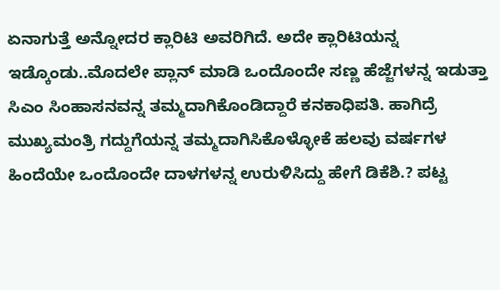ಏನಾಗುತ್ತೆ ಅನ್ನೋದರ ಕ್ಲಾರಿಟಿ ಅವರಿಗಿದೆ. ಅದೇ ಕ್ಲಾರಿಟಿಯನ್ನ ಇಡ್ಕೊಂಡು..ಮೊದಲೇ ಪ್ಲಾನ್ ಮಾಡಿ ಒಂದೊಂದೇ ಸಣ್ಣ ಹೆಜ್ಜೆಗಳನ್ನ ಇಡುತ್ತಾ ಸಿಎಂ ಸಿಂಹಾಸನವನ್ನ ತಮ್ಮದಾಗಿಕೊಂಡಿದ್ದಾರೆ ಕನಕಾಧಿಪತಿ. ಹಾಗಿದ್ರೆ ಮುಖ್ಯಮಂತ್ರಿ ಗದ್ದುಗೆಯನ್ನ ತಮ್ಮದಾಗಿಸಿಕೊಳ್ಳೋಕೆ ಹಲವು ವರ್ಷಗಳ ಹಿಂದೆಯೇ ಒಂದೊಂದೇ ದಾಳಗಳನ್ನ ಉರುಳಿಸಿದ್ದು ಹೇಗೆ ಡಿಕೆಶಿ.? ಪಟ್ಟ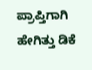ಪ್ರಾಪ್ತಿಗಾಗಿ ಹೇಗಿತ್ತು ಡಿಕೆ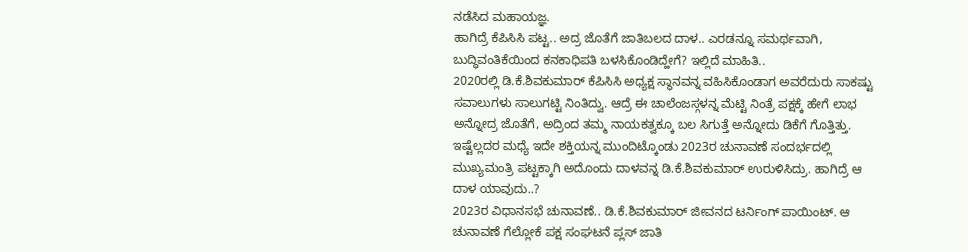ನಡೆಸಿದ ಮಹಾಯಜ್ಞ.
ಹಾಗಿದ್ರೆ ಕೆಪಿಸಿಸಿ ಪಟ್ಟ.. ಅದ್ರ ಜೊತೆಗೆ ಜಾತಿಬಲದ ದಾಳ.. ಎರಡನ್ನೂ ಸಮರ್ಥವಾಗಿ, ಬುದ್ಧಿವಂತಿಕೆಯಿಂದ ಕನಕಾಧಿಪತಿ ಬಳಸಿಕೊಂಡಿದ್ಹೇಗೆ? ಇಲ್ಲಿದೆ ಮಾಹಿತಿ..
2020ರಲ್ಲಿ ಡಿ.ಕೆ.ಶಿವಕುಮಾರ್ ಕೆಪಿಸಿಸಿ ಅಧ್ಯಕ್ಷ ಸ್ಥಾನವನ್ನ ವಹಿಸಿಕೊಂಡಾಗ ಅವರೆದುರು ಸಾಕಷ್ಟು ಸವಾಲುಗಳು ಸಾಲುಗಟ್ಟಿ ನಿಂತಿದ್ವು. ಆದ್ರೆ ಈ ಚಾಲೆಂಜಸ್ಗಳನ್ನ ಮೆಟ್ಟಿ ನಿಂತ್ರೆ ಪಕ್ಷಕ್ಕೆ ಹೇಗೆ ಲಾಭ ಅನ್ನೋದ್ರ ಜೊತೆಗೆ, ಅದ್ರಿಂದ ತಮ್ಮ ನಾಯಕತ್ವಕ್ಕೂ ಬಲ ಸಿಗುತ್ತೆ ಅನ್ನೋದು ಡಿಕೆಗೆ ಗೊತ್ತಿತ್ತು.
ಇಷ್ಟೆಲ್ಲದರ ಮಧ್ಯೆ ಇದೇ ಶಕ್ತಿಯನ್ನ ಮುಂದಿಟ್ಕೊಂಡು 2023ರ ಚುನಾವಣೆ ಸಂದರ್ಭದಲ್ಲಿ ಮುಖ್ಯಮಂತ್ರಿ ಪಟ್ಟಕ್ಕಾಗಿ ಅದೊಂದು ದಾಳವನ್ನ ಡಿ.ಕೆ.ಶಿವಕುಮಾರ್ ಉರುಳಿಸಿದ್ರು. ಹಾಗಿದ್ರೆ ಆ ದಾಳ ಯಾವುದು..?
2023ರ ವಿಧಾನಸಭೆ ಚುನಾವಣೆ.. ಡಿ.ಕೆ.ಶಿವಕುಮಾರ್ ಜೀವನದ ಟರ್ನಿಂಗ್ ಪಾಯಿಂಟ್. ಆ ಚುನಾವಣೆ ಗೆಲ್ಲೋಕೆ ಪಕ್ಷ ಸಂಘಟನೆ ಪ್ಲಸ್ ಜಾತಿ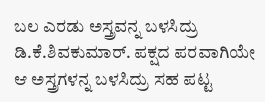ಬಲ ಎರಡು ಅಸ್ತ್ರವನ್ನ ಬಳಸಿದ್ರು ಡಿ.ಕೆ.ಶಿವಕುಮಾರ್. ಪಕ್ಷದ ಪರವಾಗಿಯೇ ಆ ಅಸ್ತ್ರಗಳನ್ನ ಬಳಸಿದ್ರು ಸಹ ಪಟ್ಟ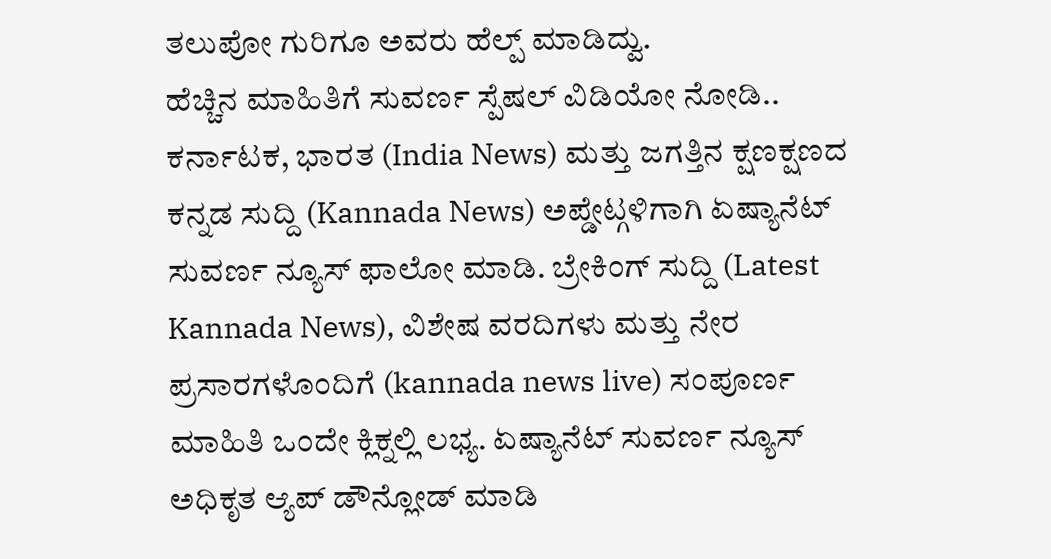ತಲುಪೋ ಗುರಿಗೂ ಅವರು ಹೆಲ್ಪ್ ಮಾಡಿದ್ವು.
ಹೆಚ್ಚಿನ ಮಾಹಿತಿಗೆ ಸುವರ್ಣ ಸ್ಪೆಷಲ್ ವಿಡಿಯೋ ನೋಡಿ..
ಕರ್ನಾಟಕ, ಭಾರತ (India News) ಮತ್ತು ಜಗತ್ತಿನ ಕ್ಷಣಕ್ಷಣದ ಕನ್ನಡ ಸುದ್ದಿ (Kannada News) ಅಪ್ಡೇಟ್ಗಳಿಗಾಗಿ ಏಷ್ಯಾನೆಟ್ ಸುವರ್ಣ ನ್ಯೂಸ್ ಫಾಲೋ ಮಾಡಿ. ಬ್ರೇಕಿಂಗ್ ಸುದ್ದಿ (Latest Kannada News), ವಿಶೇಷ ವರದಿಗಳು ಮತ್ತು ನೇರ ಪ್ರಸಾರಗಳೊಂದಿಗೆ (kannada news live) ಸಂಪೂರ್ಣ ಮಾಹಿತಿ ಒಂದೇ ಕ್ಲಿಕ್ನಲ್ಲಿ ಲಭ್ಯ. ಏಷ್ಯಾನೆಟ್ ಸುವರ್ಣ ನ್ಯೂಸ್ ಅಧಿಕೃತ ಆ್ಯಪ್ ಡೌನ್ಲೋಡ್ ಮಾಡಿ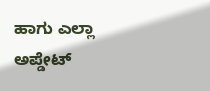ಹಾಗು ಎಲ್ಲಾ ಅಪ್ಡೇಟ್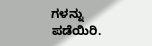ಗಳನ್ನು ಪಡೆಯಿರಿ.